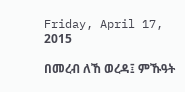Friday, April 17, 2015

በመረብ ለኸ ወረዳ፤ ምኹዓት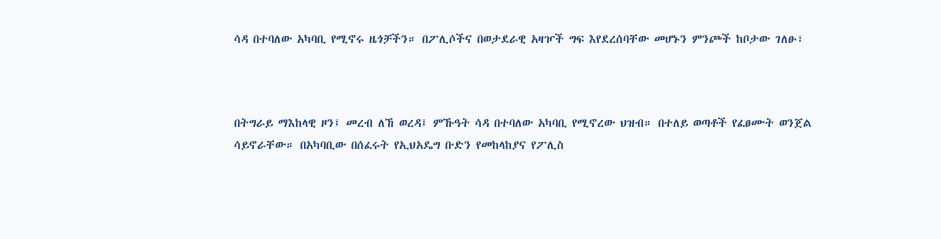ሳዳ በተባለው አካባቢ የሚኖሩ ዜጎቻችን። በፖሊሶችና በወታደራዊ አዛዦች ግፍ እየደረሰባቸው መሆኑን ምንጮች ከቦታው ገለፁ፣



በትግራይ ማእከላዊ ዞን፤ መረብ ለኸ ወረዳ፤ ምኹዓት ሳዳ በተባለው አካባቢ የሚኖረው ህዝብ። በተለይ ወጣቶች የፈፀሙት ወንጀል ሳይኖራቸው። በአካባቢው በሰፈሩት የኢህአዴግ ቡድን የመከላከያና የፖሊስ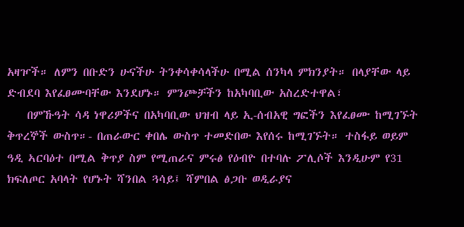አዛዦች። ለምን በቡድን ሁናችሁ ትንቀሳቀሳላችሁ በሚል ሰንካላ ምክንያት። በላያቸው ላይ ድብደባ እየፈፀሙባቸው እንደሆኑ። ምንጮቻችን ከአካባቢው አስረድተዋል፣
    በምኹዓት ሳዳ ነዋሪዎችና በአካባቢው ህዝብ ላይ ኢ-ሰብአዊ ግፎችን እየፈፀሙ ከሚገኙት ቅጥረኞች ውስጥ።- በጠራውር ቀበሌ ውስጥ ተመድበው እየሰሩ ከሚገኙት። ተስፋይ ወይም ዓዲ ኣርባዕተ በሚል ቅጥያ ስም የሚጠራና ምሩፅ የዕብዮ በተባሉ ፖሊሶች እንዲሁም የ31 ክፍለጦር አባላት የሆኑት ሻንበል ጓሳይ፤ ሻምበል ፅጋቡ ወዲራያና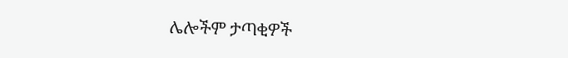ሌሎችም ታጣቂዎች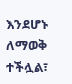እንደሆኑ ለማወቅ ተችሏል፣